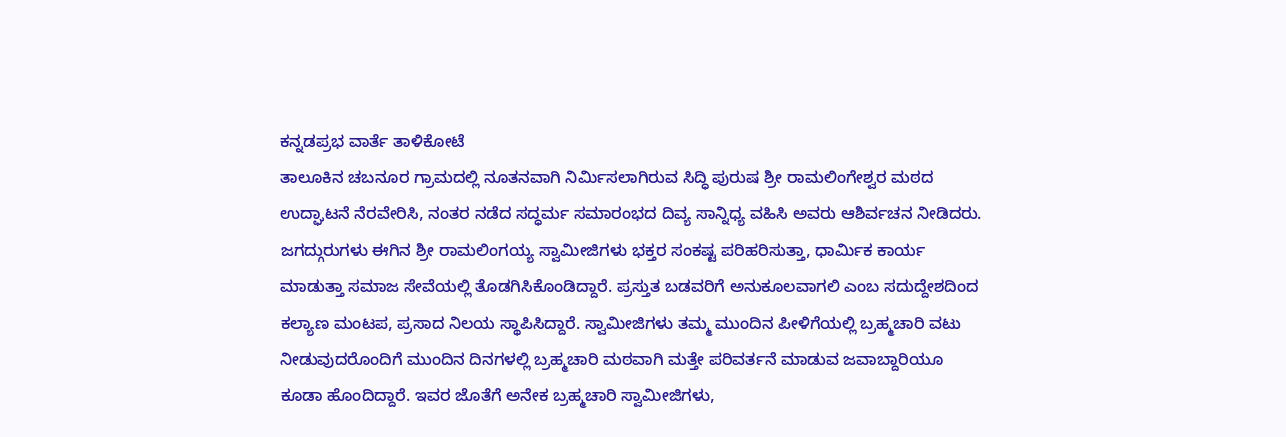ಕನ್ನಡಪ್ರಭ ವಾರ್ತೆ ತಾಳಿಕೋಟೆ
ತಾಲೂಕಿನ ಚಬನೂರ ಗ್ರಾಮದಲ್ಲಿ ನೂತನವಾಗಿ ನಿರ್ಮಿಸಲಾಗಿರುವ ಸಿದ್ಧಿ ಪುರುಷ ಶ್ರೀ ರಾಮಲಿಂಗೇಶ್ವರ ಮಠದ ಉದ್ಘಾಟನೆ ನೆರವೇರಿಸಿ, ನಂತರ ನಡೆದ ಸದ್ಧರ್ಮ ಸಮಾರಂಭದ ದಿವ್ಯ ಸಾನ್ನಿಧ್ಯ ವಹಿಸಿ ಅವರು ಆಶಿರ್ವಚನ ನೀಡಿದರು.
ಜಗದ್ಗುರುಗಳು ಈಗಿನ ಶ್ರೀ ರಾಮಲಿಂಗಯ್ಯ ಸ್ವಾಮೀಜಿಗಳು ಭಕ್ತರ ಸಂಕಷ್ಟ ಪರಿಹರಿಸುತ್ತಾ, ಧಾರ್ಮಿಕ ಕಾರ್ಯ ಮಾಡುತ್ತಾ ಸಮಾಜ ಸೇವೆಯಲ್ಲಿ ತೊಡಗಿಸಿಕೊಂಡಿದ್ದಾರೆ. ಪ್ರಸ್ತುತ ಬಡವರಿಗೆ ಅನುಕೂಲವಾಗಲಿ ಎಂಬ ಸದುದ್ದೇಶದಿಂದ ಕಲ್ಯಾಣ ಮಂಟಪ, ಪ್ರಸಾದ ನಿಲಯ ಸ್ಥಾಪಿಸಿದ್ದಾರೆ. ಸ್ವಾಮೀಜಿಗಳು ತಮ್ಮ ಮುಂದಿನ ಪೀಳಿಗೆಯಲ್ಲಿ ಬ್ರಹ್ಮಚಾರಿ ವಟು ನೀಡುವುದರೊಂದಿಗೆ ಮುಂದಿನ ದಿನಗಳಲ್ಲಿ ಬ್ರಹ್ಮಚಾರಿ ಮಠವಾಗಿ ಮತ್ತೇ ಪರಿವರ್ತನೆ ಮಾಡುವ ಜವಾಬ್ದಾರಿಯೂ ಕೂಡಾ ಹೊಂದಿದ್ದಾರೆ. ಇವರ ಜೊತೆಗೆ ಅನೇಕ ಬ್ರಹ್ಮಚಾರಿ ಸ್ವಾಮೀಜಿಗಳು,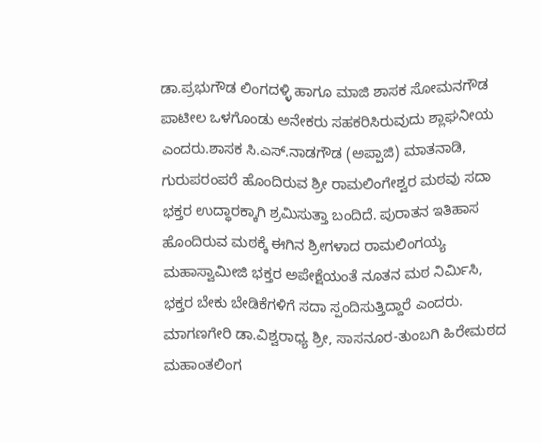ಡಾ.ಪ್ರಭುಗೌಡ ಲಿಂಗದಳ್ಳಿ ಹಾಗೂ ಮಾಜಿ ಶಾಸಕ ಸೋಮನಗೌಡ ಪಾಟೀಲ ಒಳಗೊಂಡು ಅನೇಕರು ಸಹಕರಿಸಿರುವುದು ಶ್ಲಾಘನೀಯ ಎಂದರು.ಶಾಸಕ ಸಿ.ಎಸ್.ನಾಡಗೌಡ (ಅಪ್ಪಾಜಿ) ಮಾತನಾಡಿ, ಗುರುಪರಂಪರೆ ಹೊಂದಿರುವ ಶ್ರೀ ರಾಮಲಿಂಗೇಶ್ವರ ಮಠವು ಸದಾ ಭಕ್ತರ ಉದ್ಧಾರಕ್ಕಾಗಿ ಶ್ರಮಿಸುತ್ತಾ ಬಂದಿದೆ. ಪುರಾತನ ಇತಿಹಾಸ ಹೊಂದಿರುವ ಮಠಕ್ಕೆ ಈಗಿನ ಶ್ರೀಗಳಾದ ರಾಮಲಿಂಗಯ್ಯ ಮಹಾಸ್ವಾಮೀಜಿ ಭಕ್ತರ ಅಪೇಕ್ಷೆಯಂತೆ ನೂತನ ಮಠ ನಿರ್ಮಿಸಿ, ಭಕ್ತರ ಬೇಕು ಬೇಡಿಕೆಗಳಿಗೆ ಸದಾ ಸ್ಪಂದಿಸುತ್ತಿದ್ದಾರೆ ಎಂದರು.
ಮಾಗಣಗೇರಿ ಡಾ.ವಿಶ್ವರಾಧ್ಯ ಶ್ರೀ, ಸಾಸನೂರ-ತುಂಬಗಿ ಹಿರೇಮಠದ ಮಹಾಂತಲಿಂಗ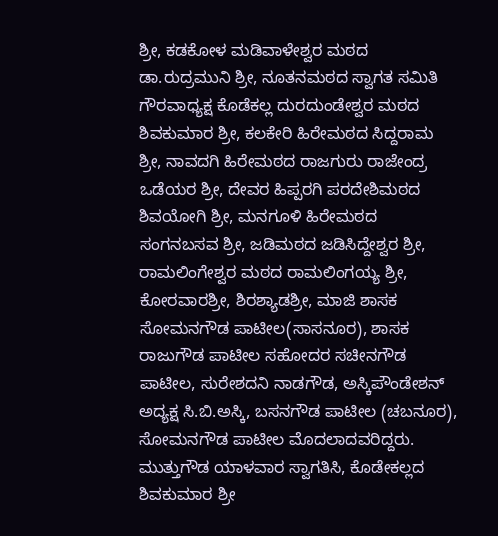ಶ್ರೀ, ಕಡಕೋಳ ಮಡಿವಾಳೇಶ್ವರ ಮಠದ ಡಾ.ರುದ್ರಮುನಿ ಶ್ರೀ, ನೂತನಮಠದ ಸ್ವಾಗತ ಸಮಿತಿ ಗೌರವಾಧ್ಯಕ್ಷ ಕೊಡೆಕಲ್ಲ ದುರದುಂಡೇಶ್ವರ ಮಠದ ಶಿವಕುಮಾರ ಶ್ರೀ, ಕಲಕೇರಿ ಹಿರೇಮಠದ ಸಿದ್ದರಾಮ ಶ್ರೀ, ನಾವದಗಿ ಹಿರೇಮಠದ ರಾಜಗುರು ರಾಜೇಂದ್ರ ಒಡೆಯರ ಶ್ರೀ, ದೇವರ ಹಿಪ್ಪರಗಿ ಪರದೇಶಿಮಠದ ಶಿವಯೋಗಿ ಶ್ರೀ, ಮನಗೂಳಿ ಹಿರೇಮಠದ ಸಂಗನಬಸವ ಶ್ರೀ, ಜಡಿಮಠದ ಜಡಿಸಿದ್ದೇಶ್ವರ ಶ್ರೀ, ರಾಮಲಿಂಗೇಶ್ವರ ಮಠದ ರಾಮಲಿಂಗಯ್ಯ ಶ್ರೀ, ಕೋರವಾರಶ್ರೀ, ಶಿರಶ್ಯಾಡಶ್ರೀ, ಮಾಜಿ ಶಾಸಕ ಸೋಮನಗೌಡ ಪಾಟೀಲ(ಸಾಸನೂರ), ಶಾಸಕ ರಾಜುಗೌಡ ಪಾಟೀಲ ಸಹೋದರ ಸಚೀನಗೌಡ ಪಾಟೀಲ, ಸುರೇಶದನಿ ನಾಡಗೌಡ, ಅಸ್ಕಿಪೌಂಡೇಶನ್ ಅದ್ಯಕ್ಷ ಸಿ.ಬಿ.ಅಸ್ಕಿ, ಬಸನಗೌಡ ಪಾಟೀಲ (ಚಬನೂರ), ಸೋಮನಗೌಡ ಪಾಟೀಲ ಮೊದಲಾದವರಿದ್ದರು. ಮುತ್ತುಗೌಡ ಯಾಳವಾರ ಸ್ವಾಗತಿಸಿ, ಕೊಡೇಕಲ್ಲದ ಶಿವಕುಮಾರ ಶ್ರೀ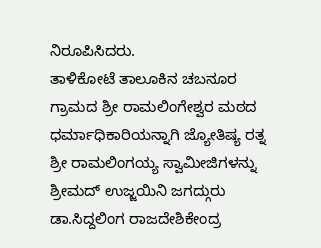ನಿರೂಪಿಸಿದರು.
ತಾಳಿಕೋಟೆ ತಾಲೂಕಿನ ಚಬನೂರ ಗ್ರಾಮದ ಶ್ರೀ ರಾಮಲಿಂಗೇಶ್ವರ ಮಠದ ಧರ್ಮಾಧಿಕಾರಿಯನ್ನಾಗಿ ಜ್ಯೋತಿಷ್ಯ ರತ್ನ ಶ್ರೀ ರಾಮಲಿಂಗಯ್ಯ ಸ್ವಾಮೀಜಿಗಳನ್ನು ಶ್ರೀಮದ್ ಉಜ್ಜಯಿನಿ ಜಗದ್ಗುರು ಡಾ.ಸಿದ್ದಲಿಂಗ ರಾಜದೇಶಿಕೇಂದ್ರ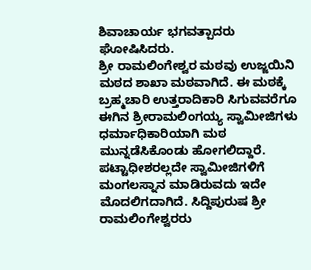ಶಿವಾಚಾರ್ಯ ಭಗವತ್ಪಾದರು ಘೋಷಿಸಿದರು.
ಶ್ರೀ ರಾಮಲಿಂಗೇಶ್ವರ ಮಠವು ಉಜ್ಜಯಿನಿ ಮಠದ ಶಾಖಾ ಮಠವಾಗಿದೆ. ಈ ಮಠಕ್ಕೆ ಬ್ರಹ್ಮಚಾರಿ ಉತ್ತರಾದಿಕಾರಿ ಸಿಗುವವರೆಗೂ ಈಗಿನ ಶ್ರೀರಾಮಲಿಂಗಯ್ಯ ಸ್ವಾಮೀಜಿಗಳು ಧರ್ಮಾಧಿಕಾರಿಯಾಗಿ ಮಠ ಮುನ್ನಡೆಸಿಕೊಂಡು ಹೋಗಲಿದ್ದಾರೆ. ಪಟ್ಟಾಧೀಶರಲ್ಲದೇ ಸ್ವಾಮೀಜಿಗಳಿಗೆ ಮಂಗಲಸ್ನಾನ ಮಾಡಿರುವದು ಇದೇ ಮೊದಲಿಗದಾಗಿದೆ. ಸಿದ್ದಿಪುರುಷ ಶ್ರೀ ರಾಮಲಿಂಗೇಶ್ವರರು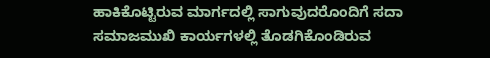ಹಾಕಿಕೊಟ್ಟಿರುವ ಮಾರ್ಗದಲ್ಲಿ ಸಾಗುವುದರೊಂದಿಗೆ ಸದಾ ಸಮಾಜಮುಖಿ ಕಾರ್ಯಗಳಲ್ಲಿ ತೊಡಗಿಕೊಂಡಿರುವ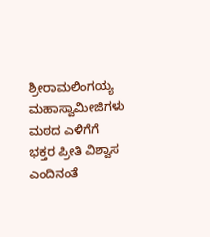ಶ್ರೀರಾಮಲಿಂಗಯ್ಯ ಮಹಾಸ್ವಾಮೀಜಿಗಳು ಮಠದ ಎಳಿಗೆಗೆ ಭಕ್ತರ ಪ್ರೀತಿ ವಿಶ್ವಾಸ ಎಂದಿನಂತೆ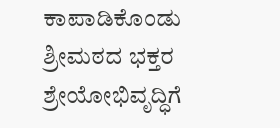ಕಾಪಾಡಿಕೊಂಡು ಶ್ರೀಮಠದ ಭಕ್ತರ ಶ್ರೇಯೋಭಿವೃದ್ಧಿಗೆ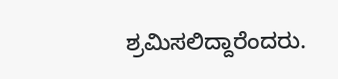ಶ್ರಮಿಸಲಿದ್ದಾರೆಂದರು.